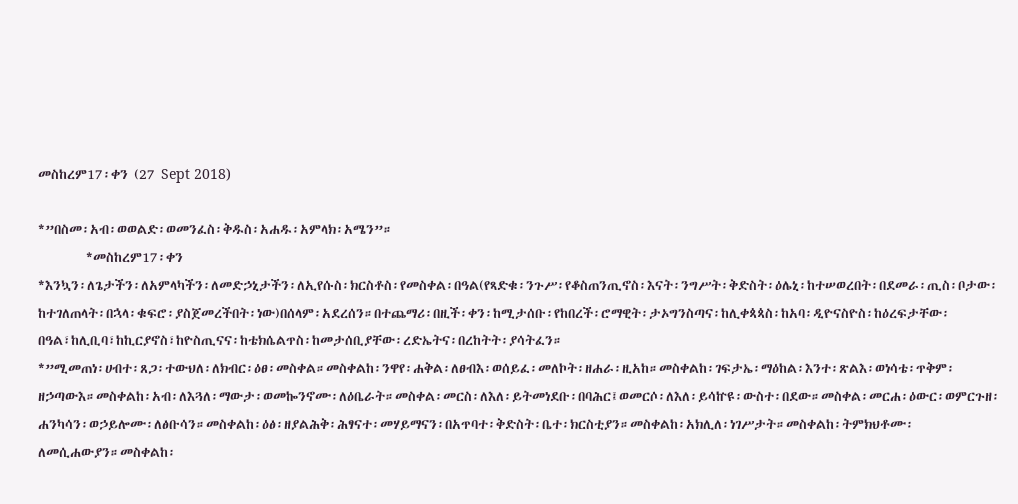መስከረም17፡ቀን (27 Sept 2018)

*”በስመ፡አብ፡ወወልድ፡ወመንፈስ፡ቅዱስ፡አሐዱ፡አምላክ፡አሜን”።
        *መስከረም17፡ቀን
*እንኳን፡ለጌታችን፡ለአምላካችን፡ለመድኃኒታችን፡ለኢየሱስ፡ክርስቶስ፡የመስቀል፡በዓል(የጻድቁ፡ንጉሥ፡የቆስጠንጢኖስ፡እናት፡ንግሥት፡ቅድስት፡ዕሌኒ፡ከተሠወረበት፡በደመራ፡ጢስ፡ቦታው፡ከተገለጠላት፡በኋላ፡ቁፍሮ፡ያስጀመረችበት፡ነው)በሰላም፡አደረሰን።በተጨማሪ፡በዚች፡ቀን፡ከሚታሰቡ፡የከበረች፡ሮማዊት፡ታኦግንስጣና፡ከሊቀጳጳስ፡ከአባ፡ዲዮናስዮስ፡ከዕረፍታቸው፡በዓል፣ከሊቢባ፣ከኪርያኖስ፣ከዮስጢናና፡ከቴክሴልጥስ፡ከመታሰቢያቸው፡ረድኤትና፡በረከትት፡ያሳትፈን።
*”ሚመጠነ፡ሀብተ፡ጸጋ፡ተውህለ፡ለክብር፡ዕፀ፡መስቀል።መስቀልከ፡ንዋየ፡ሐቅል፡ለፀብእ፡ወሰይፈ፡መለኮት፡ዘሐራ፡ዚአከ።መስቀልከ፡ገፍታኤ፡ማዕከል፡እንተ፡ጽልእ፡ወነሳቴ፡ጥቅም፡ዘኃጣውእ።መስቀልከ፡አብ፡ለእጓለ፡ማውታ፡ወመኰንኖሙ፡ለዕቤራት።መስቀል፡መርስ፡ለእለ፡ይትመነደቡ፡በባሕር፤ወመርሶ፡ለእለ፡ይሳኵዩ፡ውስተ፡በደው።መስቀል፡መርሐ፡ዕውር፡ወምርጉዘ፡ሐንካሳን፡ወኃይሎሙ፡ለፅቡሳን።መስቀልከ፡ዕፅ፡ዘያልሕቅ፡ሕፃናተ፡መሃይማናን፡በአጥባተ፡ቅድስት፡ቤተ፡ክርስቲያን።መስቀልከ፡አክሊለ፡ነገሥታት።መስቀልከ፡ትምክህቶሙ፡ለመሲሐውያን።መስቀልከ፡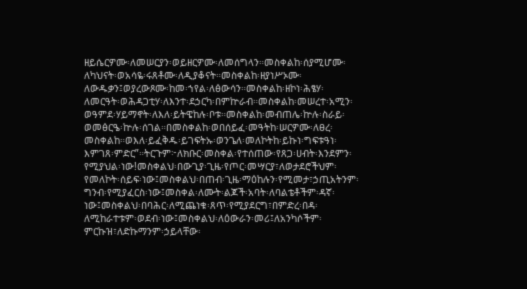ዘይሴርዎሙ፡ለመሠርያን፡ወይዘርዎሙ፡ለመሰግላን።መስቀልከ፡ሰያሚሆሙ፡ለካህናት፡ወአሳዬ፡ሩጸቶሙ፡ለዲያቆናት።መስቀልከ፡ዘያነሥኦሙ፡ለውዱቃን፤ወያረውጾሙ፡ከመ፡ኀየል፡ለፅውሳን።መስቀልከ፡ዘኮነ፡ሕፄሃ፡ለመርዓት፡ወሕዳጋቲሃ፡ለእንተ፡ደኃርካ፡በምኵራብ።መስቀልከ፡መሠረተ፡አሚን፡ወዓምደ፡ሃይማኖት፡ለእለ፡ይትዌከሉ፡ቦቱ።መስቀልከ፡መብጠሌ፡ኵሉ፡ስራይ፡ወመፅርዔ፡ኵሉ፡ሰገል።በመስቀልከ፡ወበሰይፈ፡መዓትከ፡ሠርዎሙ፡ለፀረ፡መስቀልከ።ወእለ፡ይፈቅዱ፡ይገፍትኡ፡ወንጌለ፡መለኮትከ፡ይኩነ፡ግፍቱዓነ፡እምገጸ፡ምድር”።ትርጉም፦ለክቡር፡መስቀል፡የተሰጠው፡የጸጋ፡ሀብት፡እንደምን፡የሚያህል፡ነው!መስቀልህ፡በውጊያ፡ጊዜ፡የጦር፡መሣርያ፣ለወታደሮችህም፡የመለኮት፡ሰይፍ፡ነው፤መስቀልህ፡በጠብ፡ጊዜ፡ማዕከሉን፡የሚመታ፣ኃጢአትንም፡ግንብ፡የሚያፈርስ፡ነው፤መስቀል፡ለሙት፡ልጆች፡አባት፡ለባልቴቶችም፡ዳኛ፡ነው፤መስቀልህ፡በባሕር፡ለሚጨነቁ፡ጸጥ፡የሚያደርግ፣በምድረ፡በዳ፡ለሚከራተቱም፡ወደብ፡ነው፤መስቀልህ፡ለዕውራን፡መሪ፤ለአንካሶችም፡ምርኩዝ፣ለድኩማንም፡ኃይላቸው፡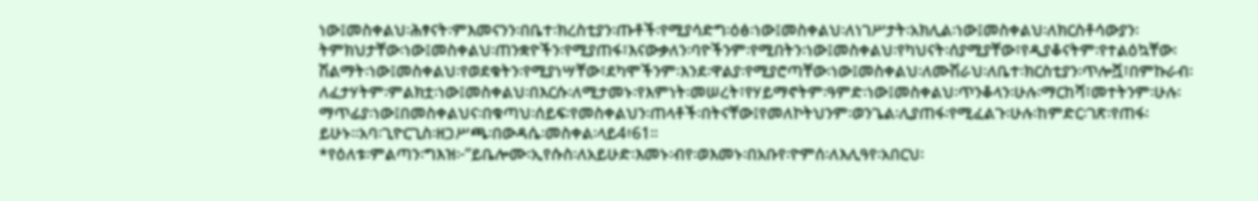ነው፤መስቀልህ፡ሕፃናት፡ምእመናንን፡በቤተ፡ክረስቲያን፡ጡቶች፡የሚያሳድግ፡ዕፅ፡ነው፤መስቀልህ፡ለነገሥታት፡አክሊል፡ነው፤መስቀልህ፡ለክርስቶሳውያን፡ትምክህታቸው፡ነው፤መስቀልህ፡ጠንቋዮችን፡የሚያጠፋ፣እናውቃለን፡ባዮችንም፡የሚበትን፡ነው፤መስቀልህ፡የካህናት፡ሰያሚያቸው፣የዲያቆናትም፡የተልዕኳቸው፡ሽልማት፡ነው፤መስቀልህ፡የወደቁትን፡የሚያነሣቸው፣ደካሞችንም፡እንደ፡ዋልያ፡የሚያሮጣቸው፡ነው፤መስቀልህ፡ለሙሽራህ፡ለቤተ፡ክርስቲያን፡ጥሎሿ፣በምኩራብ፡ለፈታሃትም፡ምልክቷ፡ነው፤መስቀልህ፡በእርሱ፡ለሚታመኑ፡የእምነት፡መሠረት፣የሃይማኖትም፡ዓምድ፡ነው፤መስቀልህ፡ጥንቆላን፡ሁሉ፡ማርከሻ፣መተትንም፡ሁሉ፡ማጥፊያ፡ነው፤በመስቀልህና፡በቁጣህ፡ሰይፍ፡የመስቀልህን፡ጠላቶች፡በትናቸው፤የመለኮትህንም፡ወንጌል፡ሊያጠፋ፡የሚፈልጉ፡ሁሉ፡ከምድር፡ገጽ፡የጠፋ፡ይሁኑ።አባ፡ጊዮርጊስ፡ዘጋሥጫ፡በውዳሴ፡መስቀል፡ላይ4፥61።
*የዕለቱ፡ምልጣን፡ግእዝ፦”ይቤሎሙ፡ኢየሱስ፡ለአይሁድ፡እመኑ፡ብየ፡ወእመኑ፡በአቡየ፡ዮምሰ፡ለእሊዓየ፡አበርህ፡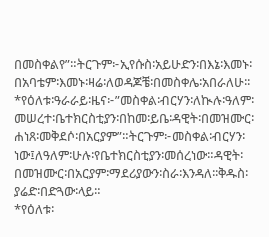በመስቀልየ”።ትርጉም፦ኢየሱስ፡አይሁድን፡በእኔ፡እመኑ፡በአባቴም፡እመኑ፡ዛሬ፡ለወዳጆቼ፡በመስቀሌ፡አበራለሁ፡፡
*የዕለቱ፡ዓራራይ፡ዜና፦”መስቀል፡ብርሃን፡ለኲሉ፡ዓለም፡መሠረተ፡ቤተክርስቲያን፡በከመ፡ይቤ፡ዳዊት፡በመዝሙር፡ሐነጸ፡መቅደሶ፡በአርያም”።ትርጉም፦መስቀል፡ብርሃን፡ነው፤ለዓለም፡ሁሉ፡የቤተክርስቲያን፡መሰረነው።ዳዊት፡በመዝሙር፡በአርያም፡ማደሪያውን፡ስራ፡እንዳለ፡፡ቅዱስ፡ያሬድ፡በድጓው፡ላይ።
*የዕለቱ፡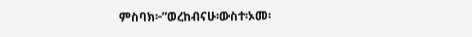ምስባክ፦”ወረከብናሁ፡ውስተ፡ኦመ፡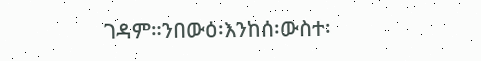ገዳም።ንበውዕ፡እንከሰ፡ውስተ፡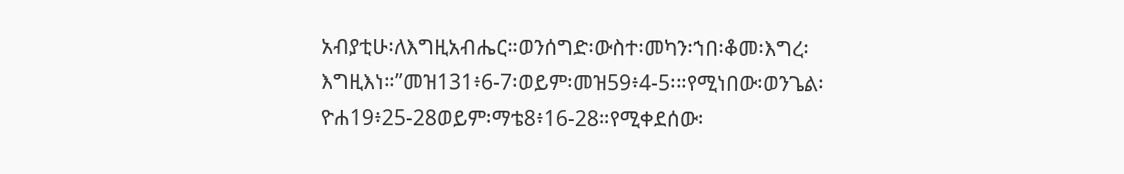አብያቲሁ፡ለእግዚአብሔር።ወንሰግድ፡ውስተ፡መካን፡ኀበ፡ቆመ፡እግረ፡እግዚእነ።”መዝ131፥6-7፡ወይም፡መዝ59፥4-5፡።የሚነበው፡ወንጌል፡ዮሐ19፥25-28ወይም፡ማቴ8፥16-28።የሚቀደሰው፡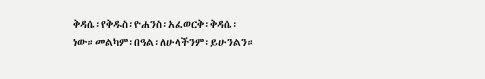ቅዳሴ፡የቅዱስ፡ዮሐንስ፡አፈወርቅ፡ቅዳሴ፡ነው።መልካም፡በዓል፡ለሁላችንም፡ይሁንልን።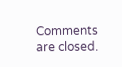Comments are closed.